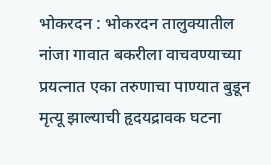भोकरदन : भोकरदन तालुक्यातील नांजा गावात बकरीला वाचवण्याच्या प्रयत्नात एका तरुणाचा पाण्यात बुडून मृत्यू झाल्याची हृदयद्रावक घटना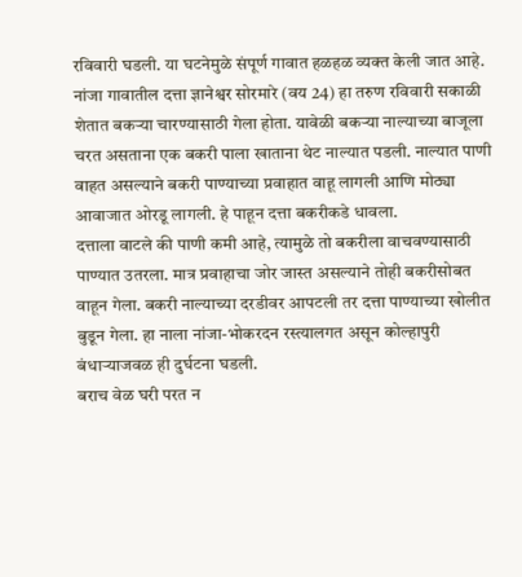रविवारी घडली. या घटनेमुळे संपूर्ण गावात हळहळ व्यक्त केली जात आहे.
नांजा गावातील दत्ता ज्ञानेश्वर सोरमारे (वय 24) हा तरुण रविवारी सकाळी शेतात बकऱ्या चारण्यासाठी गेला होता. यावेळी बकऱ्या नाल्याच्या बाजूला चरत असताना एक बकरी पाला खाताना थेट नाल्यात पडली. नाल्यात पाणी वाहत असल्याने बकरी पाण्याच्या प्रवाहात वाहू लागली आणि मोठ्या आवाजात ओरडू लागली. हे पाहून दत्ता बकरीकडे धावला.
दत्ताला वाटले की पाणी कमी आहे, त्यामुळे तो बकरीला वाचवण्यासाठी पाण्यात उतरला. मात्र प्रवाहाचा जोर जास्त असल्याने तोही बकरीसोबत वाहून गेला. बकरी नाल्याच्या दरडीवर आपटली तर दत्ता पाण्याच्या खोलीत बुडून गेला. हा नाला नांजा-भोकरदन रस्त्यालगत असून कोल्हापुरी बंधाऱ्याजवळ ही दुर्घटना घडली.
बराच वेळ घरी परत न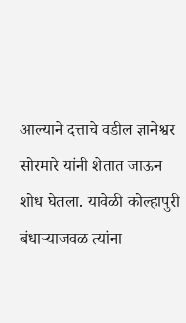आल्याने दत्ताचे वडील ज्ञानेश्वर सोरमारे यांनी शेतात जाऊन शोध घेतला. यावेळी कोल्हापुरी बंधाऱ्याजवळ त्यांना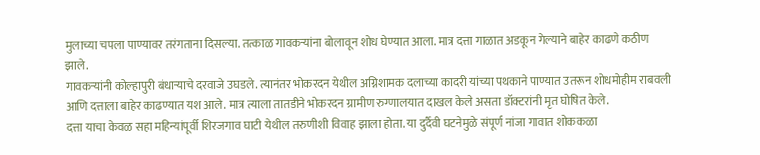मुलाच्या चपला पाण्यावर तरंगताना दिसल्या. तत्काळ गावकऱ्यांना बोलावून शोध घेण्यात आला. मात्र दत्ता गाळात अडकून गेल्याने बाहेर काढणे कठीण झाले.
गावकऱ्यांनी कोल्हापुरी बंधाऱ्याचे दरवाजे उघडले. त्यानंतर भोकरदन येथील अग्निशामक दलाच्या कादरी यांच्या पथकाने पाण्यात उतरून शोधमोहीम राबवली आणि दत्ताला बाहेर काढण्यात यश आले. मात्र त्याला तातडीने भोकरदन ग्रामीण रुग्णालयात दाखल केले असता डॉक्टरांनी मृत घोषित केले.
दत्ता याचा केवळ सहा महिन्यांपूर्वी शिरजगाव घाटी येथील तरुणीशी विवाह झाला होता. या दुर्दैवी घटनेमुळे संपूर्ण नांजा गावात शोककळा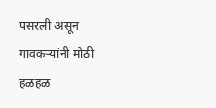पसरली असून गावकऱ्यांनी मोठी हळहळ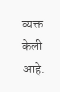व्यक्त केली आहे.